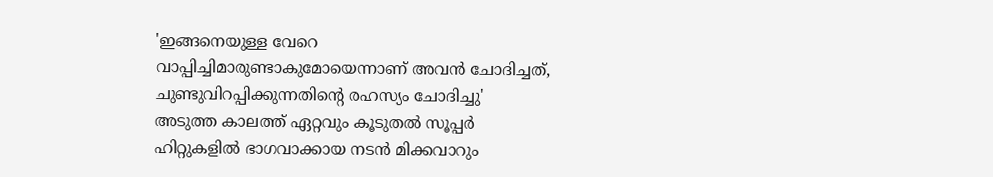'ഇങ്ങനെയുള്ള വേറെ വാപ്പിച്ചിമാരുണ്ടാകുമോയെന്നാണ് അവൻ ചോദിച്ചത്, ചുണ്ടുവിറപ്പിക്കുന്നതിന്റെ രഹസ്യം ചോദിച്ചു'
അടുത്ത കാലത്ത് ഏറ്റവും കൂടുതൽ സൂപ്പർ ഹിറ്റുകളിൽ ഭാഗവാക്കായ നടൻ മിക്കവാറും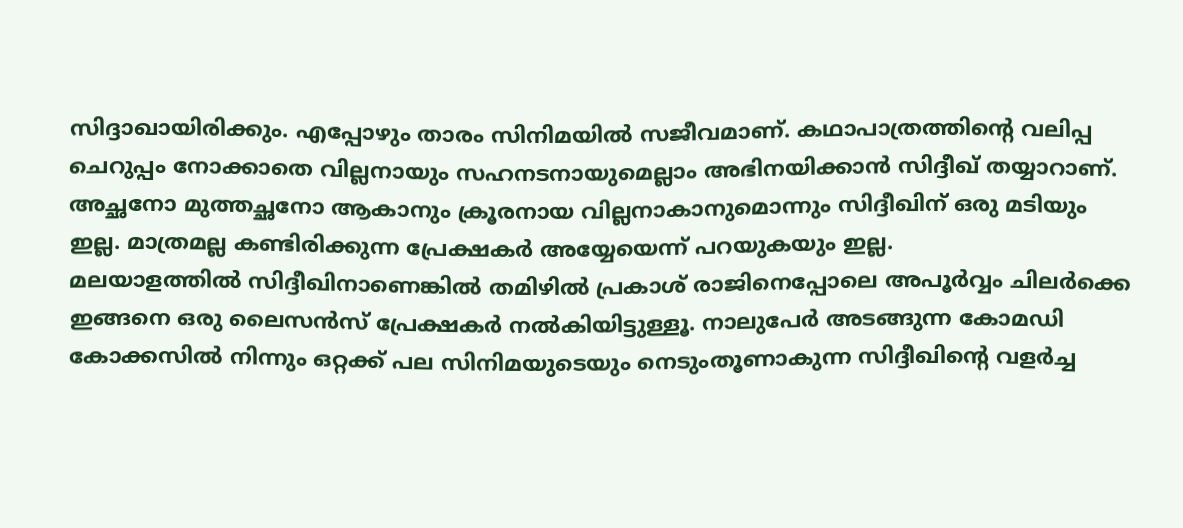സിദ്ദാഖായിരിക്കും. എപ്പോഴും താരം സിനിമയിൽ സജീവമാണ്. കഥാപാത്രത്തിന്റെ വലിപ്പ ചെറുപ്പം നോക്കാതെ വില്ലനായും സഹനടനായുമെല്ലാം അഭിനയിക്കാൻ സിദ്ദീഖ് തയ്യാറാണ്. അച്ഛനോ മുത്തച്ഛനോ ആകാനും ക്രൂരനായ വില്ലനാകാനുമൊന്നും സിദ്ദീഖിന് ഒരു മടിയും ഇല്ല. മാത്രമല്ല കണ്ടിരിക്കുന്ന പ്രേക്ഷകർ അയ്യേയെന്ന് പറയുകയും ഇല്ല.
മലയാളത്തിൽ സിദ്ദീഖിനാണെങ്കിൽ തമിഴിൽ പ്രകാശ് രാജിനെപ്പോലെ അപൂർവ്വം ചിലർക്കെ ഇങ്ങനെ ഒരു ലൈസൻസ് പ്രേക്ഷകർ നൽകിയിട്ടുള്ളൂ. നാലുപേർ അടങ്ങുന്ന കോമഡി കോക്കസിൽ നിന്നും ഒറ്റക്ക് പല സിനിമയുടെയും നെടുംതൂണാകുന്ന സിദ്ദീഖിന്റെ വളർച്ച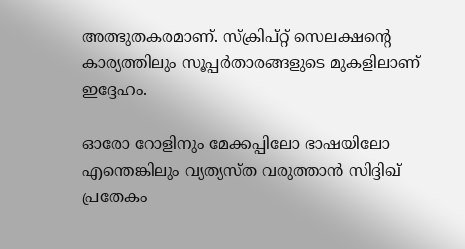അത്ഭുതകരമാണ്. സ്ക്രിപ്റ്റ് സെലക്ഷന്റെ കാര്യത്തിലും സൂപ്പർതാരങ്ങളുടെ മുകളിലാണ് ഇദ്ദേഹം.

ഓരോ റോളിനും മേക്കപ്പിലോ ഭാഷയിലോ എന്തെങ്കിലും വ്യത്യസ്ത വരുത്താൻ സിദ്ദിഖ് പ്രതേകം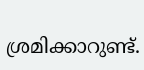ശ്രമിക്കാറുണ്ട്.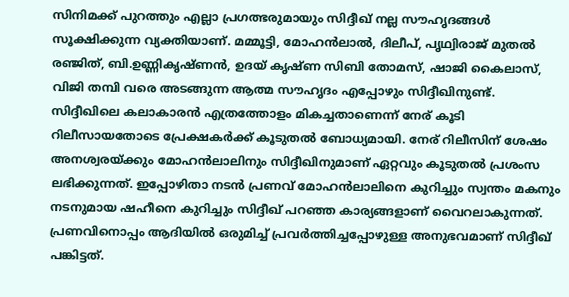സിനിമക്ക് പുറത്തും എല്ലാ പ്രഗത്ഭരുമായും സിദ്ദീഖ് നല്ല സൗഹൃദങ്ങൾ സൂക്ഷിക്കുന്ന വ്യക്തിയാണ്. മമ്മൂട്ടി, മോഹൻലാൽ, ദിലീപ്, പൃഥ്വിരാജ് മുതൽ രഞ്ജിത്, ബി.ഉണ്ണികൃഷ്ണൻ, ഉദയ് കൃഷ്ണ സിബി തോമസ്, ഷാജി കൈലാസ്, വിജി തമ്പി വരെ അടങ്ങുന്ന ആത്മ സൗഹൃദം എപ്പോഴും സിദ്ദീഖിനുണ്ട്.
സിദ്ദീഖിലെ കലാകാരൻ എത്രത്തോളം മികച്ചതാണെന്ന് നേര് കൂടി റിലീസായതോടെ പ്രേക്ഷകർക്ക് കൂടുതൽ ബോധ്യമായി. നേര് റിലീസിന് ശേഷം അനശ്വരയ്ക്കും മോഹൻലാലിനും സിദ്ദീഖിനുമാണ് ഏറ്റവും കൂടുതൽ പ്രശംസ ലഭിക്കുന്നത്. ഇപ്പോഴിതാ നടൻ പ്രണവ് മോഹൻലാലിനെ കുറിച്ചും സ്വന്തം മകനും നടനുമായ ഷഹീനെ കുറിച്ചും സിദ്ദീഖ് പറഞ്ഞ കാര്യങ്ങളാണ് വൈറലാകുന്നത്.
പ്രണവിനൊപ്പം ആദിയിൽ ഒരുമിച്ച് പ്രവർത്തിച്ചപ്പോഴുള്ള അനുഭവമാണ് സിദ്ദീഖ് പങ്കിട്ടത്.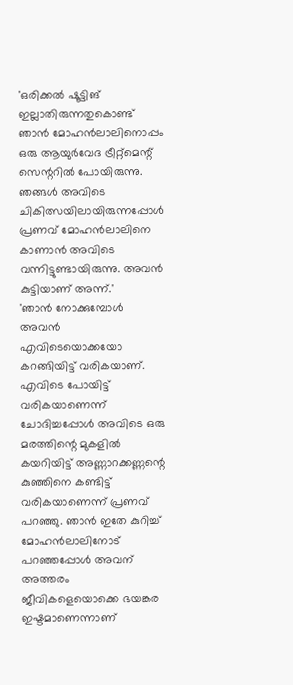'ഒരിക്കൽ ഷൂട്ടിങ് ഇല്ലാതിരുന്നതുകൊണ്ട് ഞാൻ മോഹൻലാലിനൊപ്പം ഒരു ആയുർവേദ ട്രീറ്റ്മെന്റ് സെന്ററിൽ പോയിരുന്നു. ഞങ്ങൾ അവിടെ ചികിത്സയിലായിരുന്നപ്പോൾ പ്രണവ് മോഹൻലാലിനെ കാണാൻ അവിടെ വന്നിട്ടുണ്ടായിരുന്നു. അവൻ കുട്ടിയാണ് അന്ന്.'
'ഞാൻ നോക്കുമ്പോൾ അവൻ എവിടെയൊക്കയോ കറങ്ങിയിട്ട് വരികയാണ്. എവിടെ പോയിട്ട് വരികയാണെന്ന് ചോദിച്ചപ്പോൾ അവിടെ ഒരു മരത്തിന്റെ മുകളിൽ കയറിയിട്ട് അണ്ണാറക്കണ്ണന്റെ കുഞ്ഞിനെ കണ്ടിട്ട് വരികയാണെന്ന് പ്രണവ് പറഞ്ഞു. ഞാൻ ഇതേ കുറിച്ച് മോഹൻലാലിനോട് പറഞ്ഞപ്പോൾ അവന് അത്തരം ജീവികളെയൊക്കെ ഭയങ്കര ഇഷ്ടമാണെന്നാണ്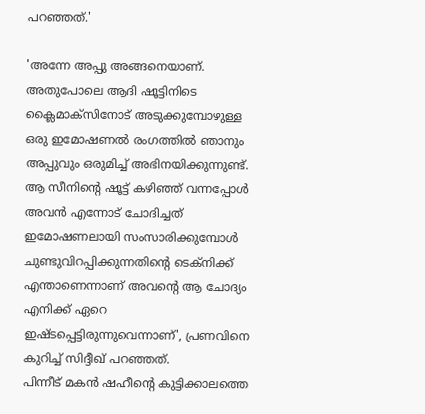പറഞ്ഞത്.'

'അന്നേ അപ്പു അങ്ങനെയാണ്. അതുപോലെ ആദി ഷൂട്ടിനിടെ ക്ലൈമാക്സിനോട് അടുക്കുമ്പോഴുള്ള ഒരു ഇമോഷണൽ രംഗത്തിൽ ഞാനും അപ്പുവും ഒരുമിച്ച് അഭിനയിക്കുന്നുണ്ട്. ആ സീനിന്റെ ഷൂട്ട് കഴിഞ്ഞ് വന്നപ്പോൾ അവൻ എന്നോട് ചോദിച്ചത് ഇമോഷണലായി സംസാരിക്കുമ്പോൾ ചുണ്ടുവിറപ്പിക്കുന്നതിന്റെ ടെക്നിക്ക് എന്താണെന്നാണ് അവന്റെ ആ ചോദ്യം എനിക്ക് ഏറെ ഇഷ്ടപ്പെട്ടിരുന്നുവെന്നാണ്', പ്രണവിനെ കുറിച്ച് സിദ്ദീഖ് പറഞ്ഞത്.
പിന്നീട് മകൻ ഷഹീന്റെ കുട്ടിക്കാലത്തെ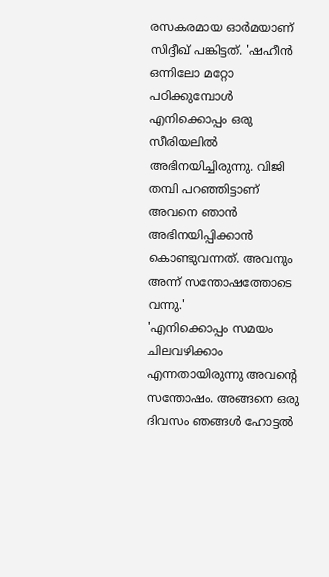രസകരമായ ഓർമയാണ് സിദ്ദീഖ് പങ്കിട്ടത്. 'ഷഹീൻ ഒന്നിലോ മറ്റോ പഠിക്കുമ്പോൾ എനിക്കൊപ്പം ഒരു സീരിയലിൽ അഭിനയിച്ചിരുന്നു. വിജി തമ്പി പറഞ്ഞിട്ടാണ് അവനെ ഞാൻ അഭിനയിപ്പിക്കാൻ കൊണ്ടുവന്നത്. അവനും അന്ന് സന്തോഷത്തോടെ വന്നു.'
'എനിക്കൊപ്പം സമയം ചിലവഴിക്കാം എന്നതായിരുന്നു അവന്റെ സന്തോഷം. അങ്ങനെ ഒരു ദിവസം ഞങ്ങൾ ഹോട്ടൽ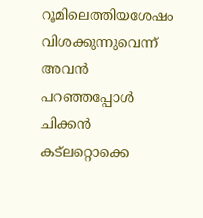റൂമിലെത്തിയശേഷം വിശക്കുന്നുവെന്ന് അവൻ പറഞ്ഞപ്പോൾ ചിക്കൻ കട്ലറ്റൊക്കെ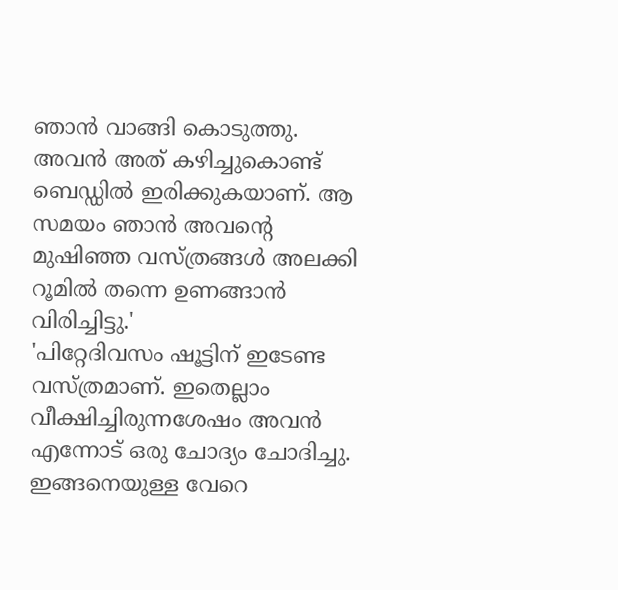ഞാൻ വാങ്ങി കൊടുത്തു. അവൻ അത് കഴിച്ചുകൊണ്ട് ബെഡ്ഡിൽ ഇരിക്കുകയാണ്. ആ സമയം ഞാൻ അവന്റെ മുഷിഞ്ഞ വസ്ത്രങ്ങൾ അലക്കി റൂമിൽ തന്നെ ഉണങ്ങാൻ വിരിച്ചിട്ടു.'
'പിറ്റേദിവസം ഷൂട്ടിന് ഇടേണ്ട വസ്ത്രമാണ്. ഇതെല്ലാം വീക്ഷിച്ചിരുന്നശേഷം അവൻ എന്നോട് ഒരു ചോദ്യം ചോദിച്ചു. ഇങ്ങനെയുള്ള വേറെ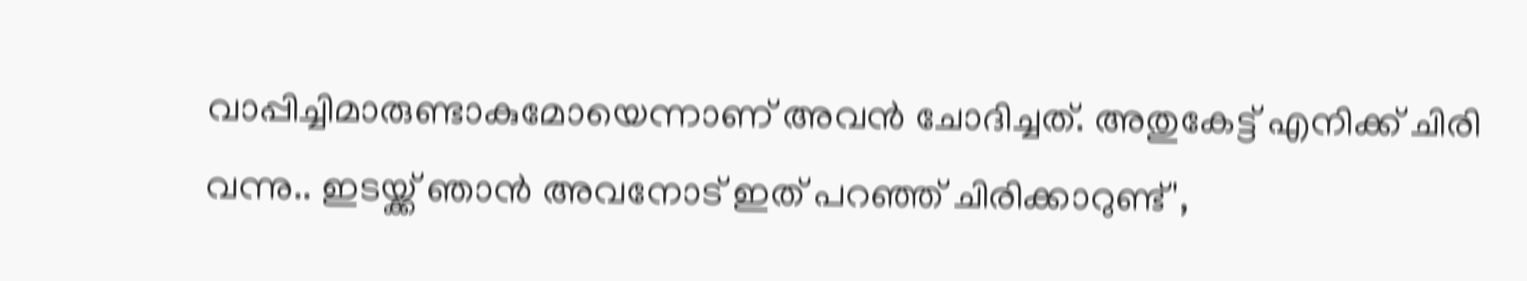വാപ്പിച്ചിമാരുണ്ടാകുമോയെന്നാണ് അവൻ ചോദിച്ചത്. അതുകേട്ട് എനിക്ക് ചിരി വന്നു.. ഇടയ്ക്ക് ഞാൻ അവനോട് ഇത് പറഞ്ഞ് ചിരിക്കാറുണ്ട്',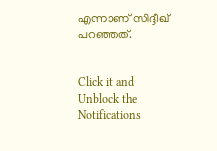എന്നാണ് സിദ്ദീഖ് പറഞ്ഞത്.


Click it and Unblock the Notifications